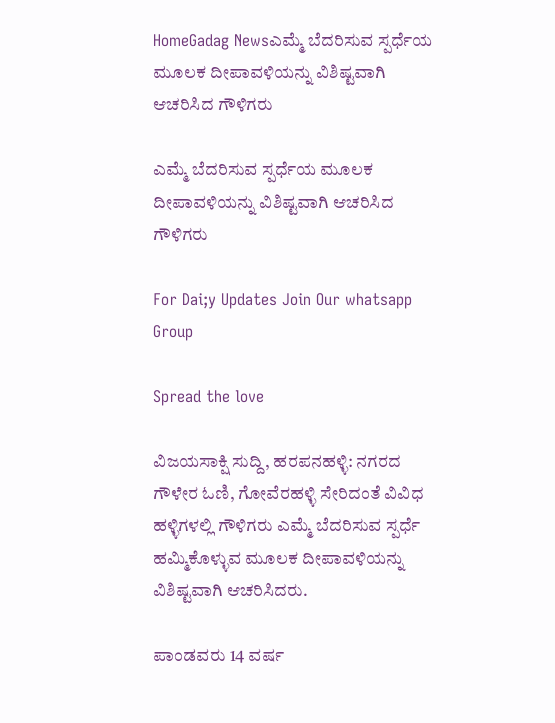HomeGadag Newsಎಮ್ಮೆ ಬೆದರಿಸುವ ಸ್ಪರ್ಧೆಯ ಮೂಲಕ ದೀಪಾವಳಿಯನ್ನು ವಿಶಿಷ್ಟವಾಗಿ ಆಚರಿಸಿದ ಗೌಳಿಗರು

ಎಮ್ಮೆ ಬೆದರಿಸುವ ಸ್ಪರ್ಧೆಯ ಮೂಲಕ ದೀಪಾವಳಿಯನ್ನು ವಿಶಿಷ್ಟವಾಗಿ ಆಚರಿಸಿದ ಗೌಳಿಗರು

For Dai;y Updates Join Our whatsapp Group

Spread the love

ವಿಜಯಸಾಕ್ಷಿ ಸುದ್ದಿ, ಹರಪನಹಳ್ಳಿ: ನಗರದ ಗೌಳೇರ ಓಣಿ, ಗೋವೆರಹಳ್ಳಿ ಸೇರಿದಂತೆ ವಿವಿಧ ಹಳ್ಳಿಗಳಲ್ಲಿ ಗೌಳಿಗರು ಎಮ್ಮೆ ಬೆದರಿಸುವ ಸ್ಪರ್ಧೆ ಹಮ್ಮಿಕೊಳ್ಳುವ ಮೂಲಕ ದೀಪಾವಳಿಯನ್ನು ವಿಶಿಷ್ಟವಾಗಿ ಆಚರಿಸಿದರು.

ಪಾಂಡವರು 14 ವರ್ಷ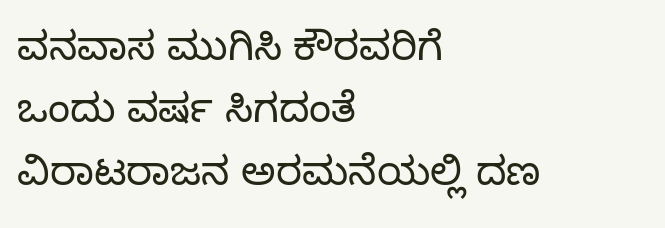ವನವಾಸ ಮುಗಿಸಿ ಕೌರವರಿಗೆ ಒಂದು ವರ್ಷ ಸಿಗದಂತೆ ವಿರಾಟರಾಜನ ಅರಮನೆಯಲ್ಲಿ ದಣ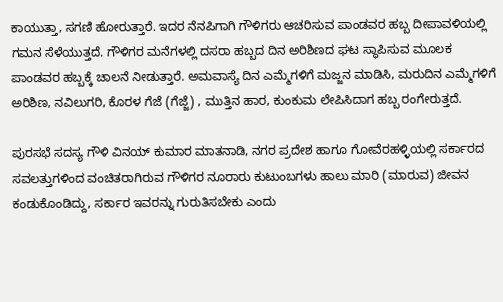ಕಾಯುತ್ತಾ, ಸಗಣಿ ಹೋರುತ್ತಾರೆ. ಇದರ ನೆನಪಿಗಾಗಿ ಗೌಳಿಗರು ಆಚರಿಸುವ ಪಾಂಡವರ ಹಬ್ಬ ದೀಪಾವಳಿಯಲ್ಲಿ ಗಮನ ಸೆಳೆಯುತ್ತದೆ. ಗೌಳಿಗರ ಮನೆಗಳಲ್ಲಿ ದಸರಾ ಹಬ್ಬದ ದಿನ ಅರಿಶಿಣದ ಘಟ ಸ್ಥಾಪಿಸುವ ಮೂಲಕ ಪಾಂಡವರ ಹಬ್ಬಕ್ಕೆ ಚಾಲನೆ ನೀಡುತ್ತಾರೆ. ಅಮವಾಸ್ಯೆ ದಿನ ಎಮ್ಮೆಗಳಿಗೆ ಮಜ್ಜನ ಮಾಡಿಸಿ, ಮರುದಿನ ಎಮ್ಮೆಗಳಿಗೆ ಅರಿಶಿಣ, ನವಿಲುಗರಿ, ಕೊರಳ ಗೆಜೆ (ಗೆಜ್ಜೆ) , ಮುತ್ತಿನ ಹಾರ, ಕುಂಕುಮ ಲೇಪಿಸಿದಾಗ ಹಬ್ಬ ರಂಗೇರುತ್ತದೆ.

ಪುರಸಭೆ ಸದಸ್ಯ ಗೌಳಿ ವಿನಯ್ ಕುಮಾರ ಮಾತನಾಡಿ, ನಗರ ಪ್ರದೇಶ ಹಾಗೂ ಗೋವೆರಹಳ್ಳಿಯಲ್ಲಿ ಸರ್ಕಾರದ ಸವಲತ್ತುಗಳಿಂದ ವಂಚಿತರಾಗಿರುವ ಗೌಳಿಗರ ನೂರಾರು ಕುಟುಂಬಗಳು ಹಾಲು ಮಾರಿ (ಮಾರುವ) ಜೀವನ ಕಂಡುಕೊಂಡಿದ್ದು, ಸರ್ಕಾರ ಇವರನ್ನು ಗುರುತಿಸಬೇಕು ಎಂದು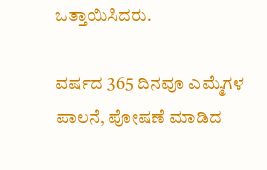ಒತ್ತಾಯಿಸಿದರು.

ವರ್ಷದ 365 ದಿನವೂ ಎಮ್ಮೆಗಳ ಪಾಲನೆ, ಪೋಷಣೆ ಮಾಡಿದ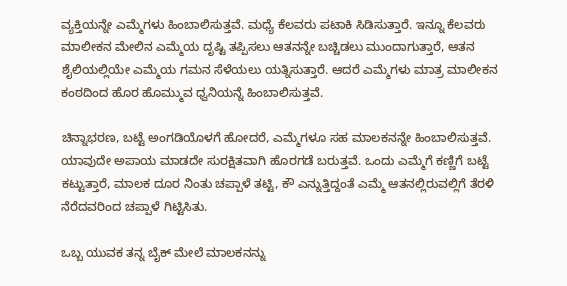ವ್ಯಕ್ತಿಯನ್ನೇ ಎಮ್ಮೆಗಳು ಹಿಂಬಾಲಿಸುತ್ತವೆ. ಮಧ್ಯೆ ಕೆಲವರು ಪಟಾಕಿ ಸಿಡಿಸುತ್ತಾರೆ. ಇನ್ನೂ ಕೆಲವರು ಮಾಲೀಕನ ಮೇಲಿನ ಎಮ್ಮೆಯ ದೃಷ್ಟಿ ತಪ್ಪಿಸಲು ಆತನನ್ನೇ ಬಚ್ಚಿಡಲು ಮುಂದಾಗುತ್ತಾರೆ, ಆತನ ಶೈಲಿಯಲ್ಲಿಯೇ ಎಮ್ಮೆಯ ಗಮನ ಸೆಳೆಯಲು ಯತ್ನಿಸುತ್ತಾರೆ. ಆದರೆ ಎಮ್ಮೆಗಳು ಮಾತ್ರ ಮಾಲೀಕನ ಕಂಠದಿಂದ ಹೊರ ಹೊಮ್ಮುವ ಧ್ವನಿಯನ್ನೆ ಹಿಂಬಾಲಿಸುತ್ತವೆ.

ಚಿನ್ನಾಭರಣ, ಬಟ್ಟೆ ಅಂಗಡಿಯೊಳಗೆ ಹೋದರೆ, ಎಮ್ಮೆಗಳೂ ಸಹ ಮಾಲಕನನ್ನೇ ಹಿಂಬಾಲಿಸುತ್ತವೆ. ಯಾವುದೇ ಅಪಾಯ ಮಾಡದೇ ಸುರಕ್ಷಿತವಾಗಿ ಹೊರಗಡೆ ಬರುತ್ತವೆ. ಒಂದು ಎಮ್ಮೆಗೆ ಕಣ್ಣಿಗೆ ಬಟ್ಟೆ ಕಟ್ಟುತ್ತಾರೆ, ಮಾಲಕ ದೂರ ನಿಂತು ಚಪ್ಪಾಳೆ ತಟ್ಟಿ, ಕೌ ಎನ್ನುತ್ತಿದ್ದಂತೆ ಎಮ್ಮೆ ಆತನಲ್ಲಿರುವಲ್ಲಿಗೆ ತೆರಳಿ ನೆರೆದವರಿಂದ ಚಪ್ಪಾಳೆ ಗಿಟ್ಟಿಸಿತು.

ಒಬ್ಬ ಯುವಕ ತನ್ನ ಬೈಕ್ ಮೇಲೆ ಮಾಲಕನನ್ನು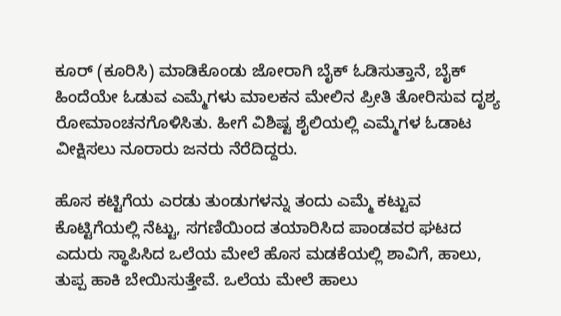ಕೂರ್ (ಕೂರಿಸಿ) ಮಾಡಿಕೊಂಡು ಜೋರಾಗಿ ಬೈಕ್ ಓಡಿಸುತ್ತಾನೆ, ಬೈಕ್ ಹಿಂದೆಯೇ ಓಡುವ ಎಮ್ಮೆಗಳು ಮಾಲಕನ ಮೇಲಿನ ಪ್ರೀತಿ ತೋರಿಸುವ ದೃಶ್ಯ ರೋಮಾಂಚನಗೊಳಿಸಿತು. ಹೀಗೆ ವಿಶಿಷ್ಟ ಶೈಲಿಯಲ್ಲಿ ಎಮ್ಮೆಗಳ ಓಡಾಟ ವೀಕ್ಷಿಸಲು ನೂರಾರು ಜನರು ನೆರೆದಿದ್ದರು.

ಹೊಸ ಕಟ್ಟಿಗೆಯ ಎರಡು ತುಂಡುಗಳನ್ನು ತಂದು ಎಮ್ಮೆ ಕಟ್ಟುವ ಕೊಟ್ಟಿಗೆಯಲ್ಲಿ ನೆಟ್ಟು, ಸಗಣಿಯಿಂದ ತಯಾರಿಸಿದ ಪಾಂಡವರ ಘಟದ ಎದುರು ಸ್ಥಾಪಿಸಿದ ಒಲೆಯ ಮೇಲೆ ಹೊಸ ಮಡಕೆಯಲ್ಲಿ ಶಾವಿಗೆ, ಹಾಲು, ತುಪ್ಪ ಹಾಕಿ ಬೇಯಿಸುತ್ತೇವೆ. ಒಲೆಯ ಮೇಲೆ ಹಾಲು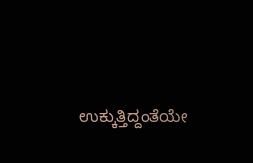ಉಕ್ಕುತ್ತಿದ್ದಂತೆಯೇ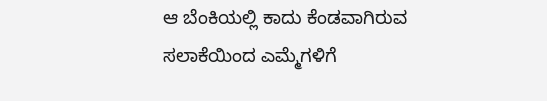ಆ ಬೆಂಕಿಯಲ್ಲಿ ಕಾದು ಕೆಂಡವಾಗಿರುವ ಸಲಾಕೆಯಿಂದ ಎಮ್ಮೆಗಳಿಗೆ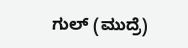ಗುಲ್ (ಮುದ್ರೆ)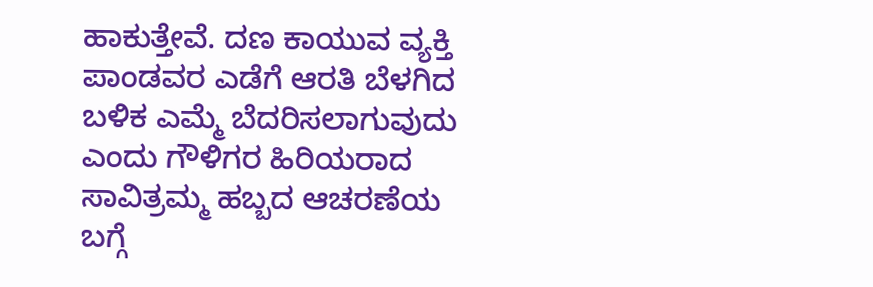ಹಾಕುತ್ತೇವೆ. ದಣ ಕಾಯುವ ವ್ಯಕ್ತಿ ಪಾಂಡವರ ಎಡೆಗೆ ಆರತಿ ಬೆಳಗಿದ ಬಳಿಕ ಎಮ್ಮೆ ಬೆದರಿಸಲಾಗುವುದು ಎಂದು ಗೌಳಿಗರ ಹಿರಿಯರಾದ ಸಾವಿತ್ರಮ್ಮ ಹಬ್ಬದ ಆಚರಣೆಯ ಬಗ್ಗೆ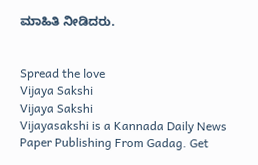ಮಾಹಿತಿ ನೀಡಿದರು.


Spread the love
Vijaya Sakshi
Vijaya Sakshi
Vijayasakshi is a Kannada Daily News Paper Publishing From Gadag. Get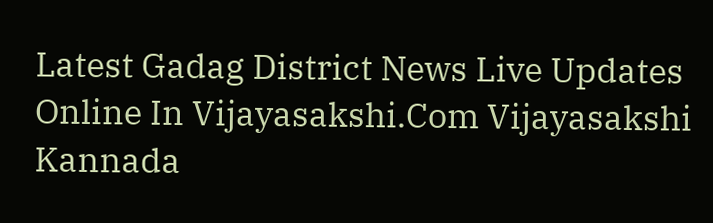Latest Gadag District News Live Updates Online In Vijayasakshi.Com Vijayasakshi Kannada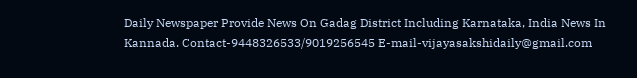Daily Newspaper Provide News On Gadag District Including Karnataka, India News In Kannada. Contact-9448326533/9019256545 E-mail-vijayasakshidaily@gmail.com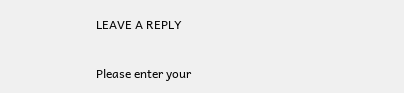LEAVE A REPLY

Please enter your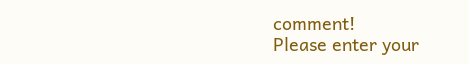comment!
Please enter your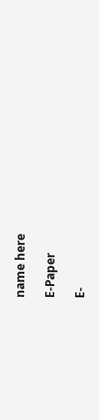name here

E-Paper

E-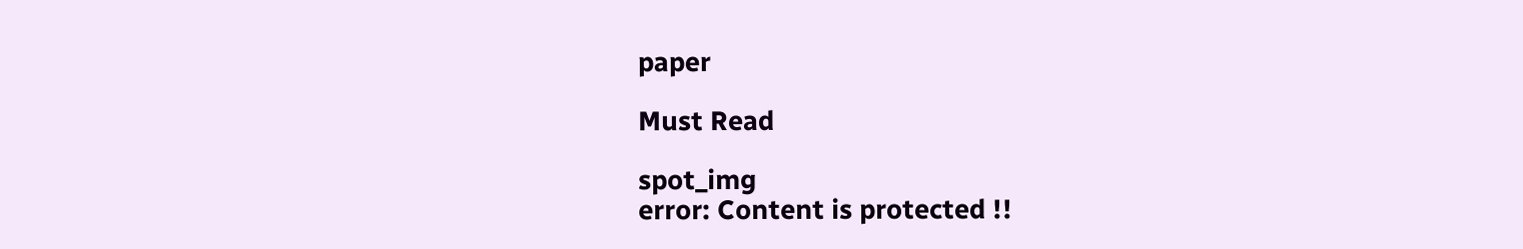paper

Must Read

spot_img
error: Content is protected !!